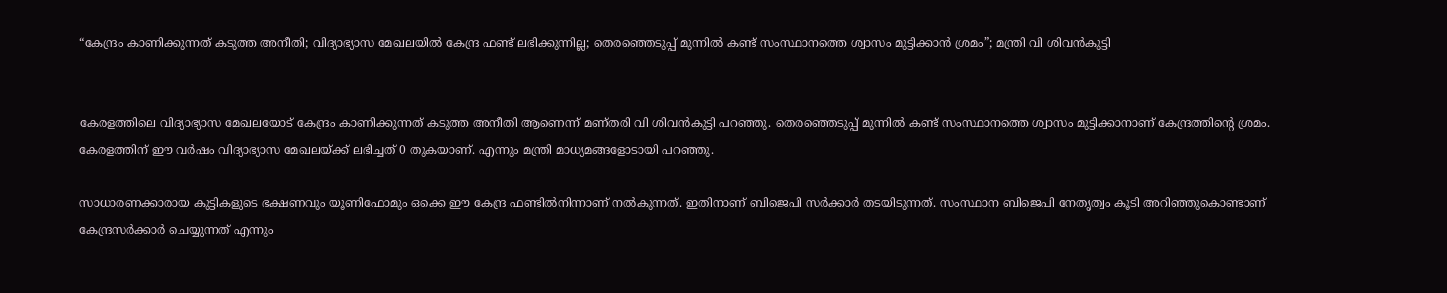“കേന്ദ്രം കാണിക്കുന്നത് കടുത്ത അനീതി; വിദ്യാഭ്യാസ മേഖലയിൽ കേന്ദ്ര ഫണ്ട് ലഭിക്കുന്നില്ല; തെരഞ്ഞെടുപ്പ് മുന്നിൽ കണ്ട് സംസ്ഥാനത്തെ ശ്വാസം മുട്ടിക്കാൻ ശ്രമം”; മന്ത്രി വി ശിവൻകുട്ടി


കേരളത്തിലെ വിദ്യാഭ്യാസ മേഖലയോട് കേന്ദ്രം കാണിക്കുന്നത് കടുത്ത അനീതി ആണെന്ന് മണ്തരി വി ശിവൻകുട്ടി പറഞ്ഞു. തെരഞ്ഞെടുപ്പ് മുന്നിൽ കണ്ട് സംസ്ഥാനത്തെ ശ്വാസം മുട്ടിക്കാനാണ് കേന്ദ്രത്തിന്റെ ശ്രമം. കേരളത്തിന് ഈ വർഷം വിദ്യാഭ്യാസ മേഖലയ്ക്ക് ലഭിച്ചത് 0 തുകയാണ്. എന്നും മന്ത്രി മാധ്യമങ്ങളോടായി പറഞ്ഞു.

സാധാരണക്കാരായ കുട്ടികളുടെ ഭക്ഷണവും യൂണിഫോമും ഒക്കെ ഈ കേന്ദ്ര ഫണ്ടിൽനിന്നാണ് നൽകുന്നത്. ഇതിനാണ് ബിജെപി സർക്കാർ തടയിടുന്നത്. സംസ്ഥാന ബിജെപി നേതൃത്വം കൂടി അറിഞ്ഞുകൊണ്ടാണ് കേന്ദ്രസർക്കാർ ചെയ്യുന്നത് എന്നും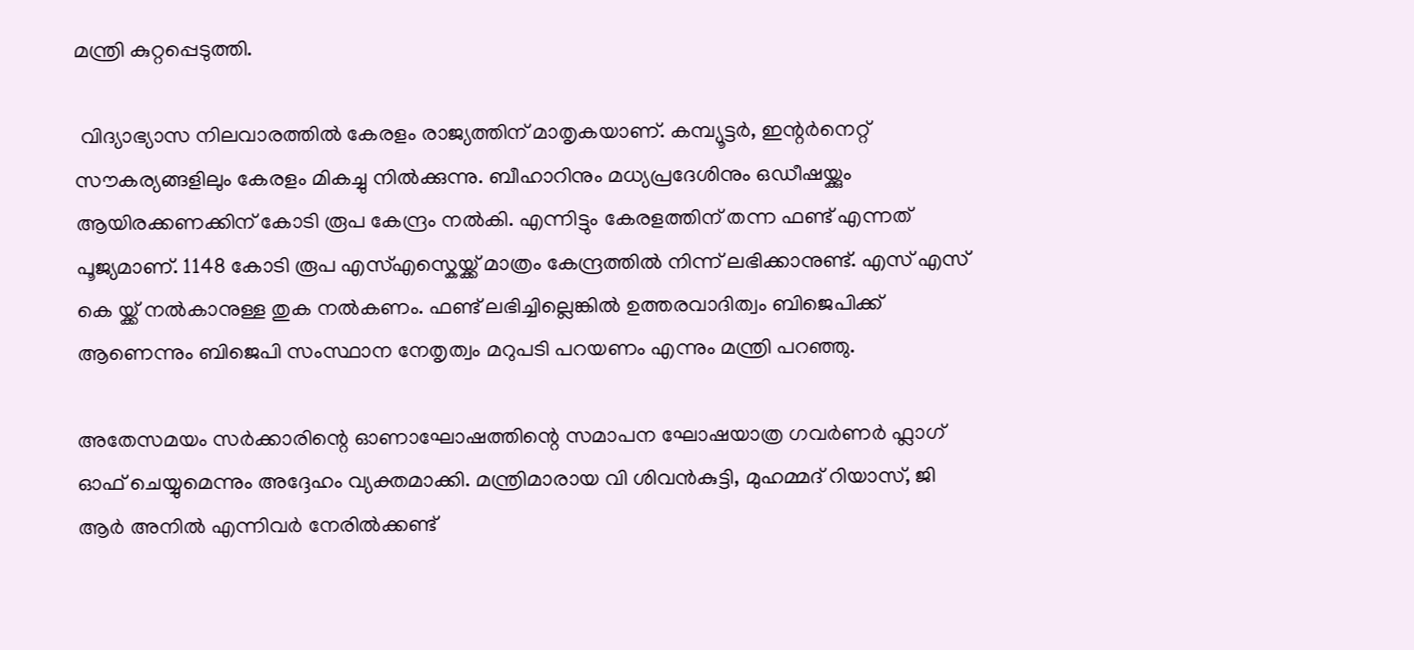മന്ത്രി കുറ്റപ്പെടുത്തി.

 വിദ്യാഭ്യാസ നിലവാരത്തിൽ കേരളം രാജ്യത്തിന് മാതൃകയാണ്. കമ്പ്യൂട്ടർ, ഇന്റർനെറ്റ് സൗകര്യങ്ങളിലും കേരളം മികച്ചു നിൽക്കുന്നു. ബീഹാറിനും മധ്യപ്രദേശിനും ഒഡീഷയ്ക്കും ആയിരക്കണക്കിന് കോടി രൂപ കേന്ദ്രം നൽകി. എന്നിട്ടും കേരളത്തിന് തന്ന ഫണ്ട് എന്നത് പൂജ്യമാണ്. 1148 കോടി രൂപ എസ്എസ്കെയ്ക്ക് മാത്രം കേന്ദ്രത്തിൽ നിന്ന് ലഭിക്കാനുണ്ട്. എസ് എസ് കെ യ്ക്ക് നൽകാനുള്ള തുക നൽകണം. ഫണ്ട് ലഭിച്ചില്ലെങ്കിൽ ഉത്തരവാദിത്വം ബിജെപിക്ക് ആണെന്നും ബിജെപി സംസ്ഥാന നേതൃത്വം മറുപടി പറയണം എന്നും മന്ത്രി പറഞ്ഞു.

അതേസമയം സർക്കാരിന്റെ ഓണാഘോഷത്തിന്റെ സമാപന ഘോഷയാത്ര ഗവർണർ ഫ്ലാഗ് ഓഫ് ചെയ്യുമെന്നും അദ്ദേഹം വ്യക്തമാക്കി. മന്ത്രിമാരായ വി ശിവൻകുട്ടി, മുഹമ്മദ് റിയാസ്, ജി ആർ അനിൽ എന്നിവർ നേരിൽക്കണ്ട്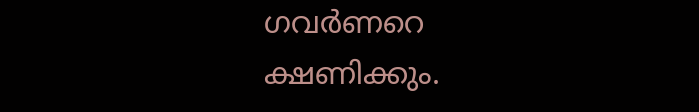ഗവർണറെ ക്ഷണിക്കും.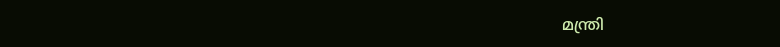മന്ത്രി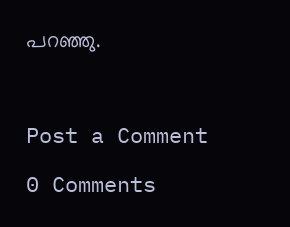പറഞ്ഞു.



Post a Comment

0 Comments